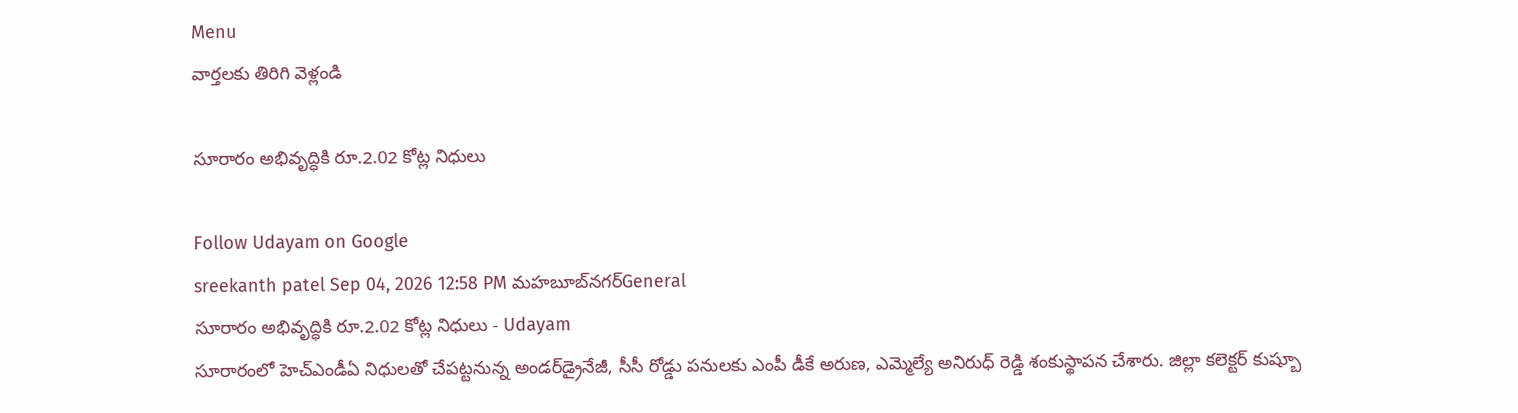Menu
వార్తలకు తిరిగి వెళ్లండి

సూరారం అభివృద్ధికి రూ.2.02 కోట్ల నిధులు

Follow Udayam on Google
sreekanth patel Sep 04, 2026 12:58 PM మహబూబ్‌నగర్General
సూరారం అభివృద్ధికి రూ.2.02 కోట్ల నిధులు - Udayam
సూరారంలో హెచ్‌ఎండీఏ నిధులతో చేపట్టనున్న అండర్‌డ్రైనేజీ, సీసీ రోడ్డు పనులకు ఎంపీ డీకే అరుణ, ఎమ్మెల్యే అనిరుధ్ రెడ్డి శంకుస్థాపన చేశారు. జిల్లా కలెక్టర్ కుష్బూ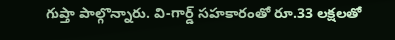గుప్తా పాల్గొన్నారు. వి-గార్డ్ సహకారంతో రూ.33 లక్షలతో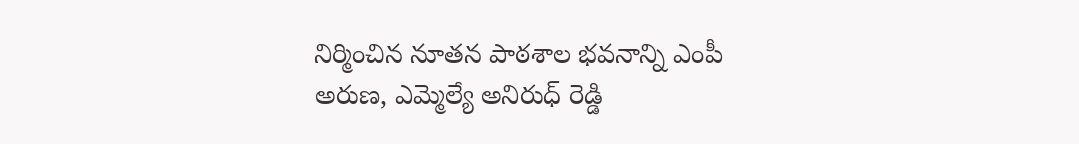నిర్మించిన నూతన పాఠశాల భవనాన్ని ఎంపీ అరుణ, ఎమ్మెల్యే అనిరుధ్ రెడ్డి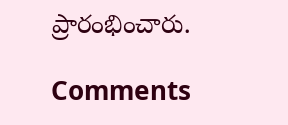ప్రారంభించారు.

Comments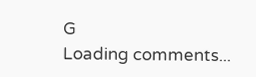G
Loading comments...